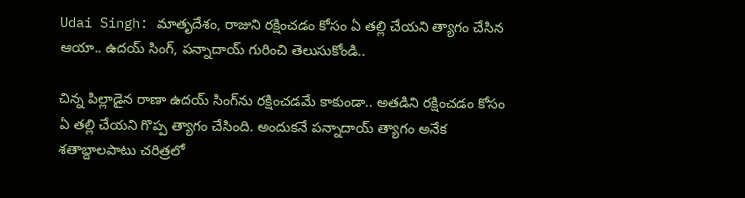Udai Singh: మాతృదేశం, రాజుని రక్షించడం కోసం ఏ తల్లి చేయని త్యాగం చేసిన ఆయా.. ఉదయ్ సింగ్, పన్నాదాయ్ గురించి తెలుసుకోండి..

చిన్న పిల్లాడైన రాణా ఉదయ్ సింగ్‌ను రక్షించడమే కాకుండా.. అతడిని రక్షించడం కోసం ఏ తల్లి చేయని గొప్ప త్యాగం చేసింది. అందుకనే పన్నాదాయ్ త్యాగం అనేక శతాబ్దాలపాటు చరిత్రలో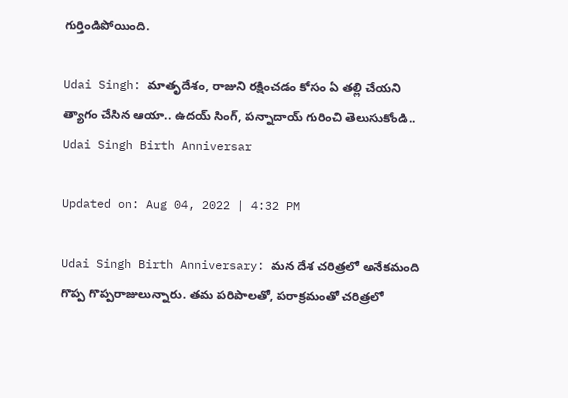గుర్తిండిపోయింది.

Udai Singh: మాతృదేశం, రాజుని రక్షించడం కోసం ఏ తల్లి చేయని త్యాగం చేసిన ఆయా.. ఉదయ్ సింగ్, పన్నాదాయ్ గురించి తెలుసుకోండి..
Udai Singh Birth Anniversar

Updated on: Aug 04, 2022 | 4:32 PM

Udai Singh Birth Anniversary: మన దేశ చరిత్రలో అనేకమంది గొప్ప గొప్పరాజులున్నారు. తమ పరిపాలతో, పరాక్రమంతో చరిత్రలో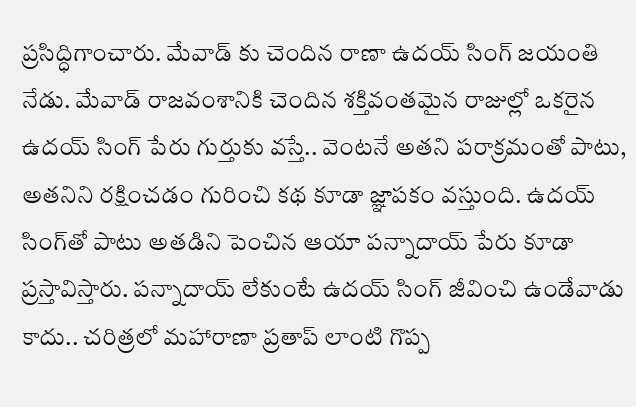ప్రసిద్ధిగాంచారు. మేవాడ్ కు చెందిన రాణా ఉదయ్ సింగ్ జయంతి నేడు. మేవాడ్ రాజవంశానికి చెందిన శక్తివంతమైన రాజుల్లో ఒకరైన ఉదయ్ సింగ్ పేరు గుర్తుకు వస్తే.. వెంటనే అతని పరాక్రమంతో పాటు, అతనిని రక్షించడం గురించి కథ కూడా జ్ఞాపకం వస్తుంది. ఉదయ్ సింగ్‌తో పాటు అతడిని పెంచిన ఆయా పన్నాదాయ్ పేరు కూడా ప్రస్తావిస్తారు. పన్నాదాయ్ లేకుంటే ఉదయ్ సింగ్ జీవించి ఉండేవాడు కాదు.. చరిత్రలో మహారాణా ప్రతాప్ లాంటి గొప్ప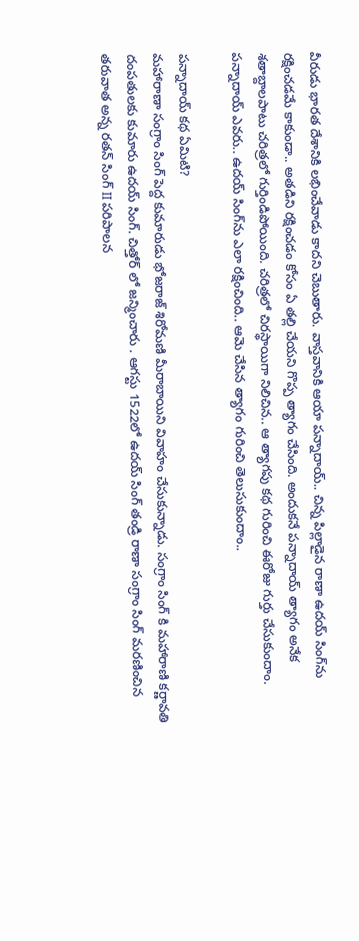వీరుడు భారత దేశానికి లభించేవాడు కాదని చెబుతారు. వాస్తవానికి ఆయా పన్నాదాయ్.. చిన్న పిల్లాడైన రాణా ఉదయ్ సింగ్‌ను రక్షించడమే కాకుండా.. అతడిని రక్షించడం కోసం ఏ తల్లి చేయని గొప్ప త్యాగం చేసింది. అందుకనే పన్నాదాయ్ త్యాగం అనేక శతాబ్దాలపాటు చరిత్రలో గుర్తిండిపోయింది. చరిత్రలో చిరస్థాయిగా నిలిచిన.. ఆ త్యాగపు కథ గురించి ఈరోజు గుర్తు చేసుకుందాం. పన్నాదాయ్ ఎవరు.. ఉదయ్ సింగ్‌ను ఎలా రక్షించింది.. ఆమె చేసిన త్యాగం గురించి తెలుసుకుందాం..

పన్నాదాయ్ కథ ఏమిటి?
మహారాణా సంగ్రాం సింగ్ పెద్ద కుమారుడు భోజరాజ్ శిరోమణి మీరాబాయిని వివాహం చేసుకున్నాడు. సంగ్రాం సింగ్ కి మహారాణి కర్ణావతి దంపతులకు కుమారు ఉదయ్ సింగ్. చిత్తోర్ లో జన్మించారు . ఆగస్టు 1522లో ఉదయ్ సింగ్ తండ్రి రాణా సంగ్రాం సింగ్ మరణించిన తరువాత అన్న రతన్ సింగ్ II పరిపాలన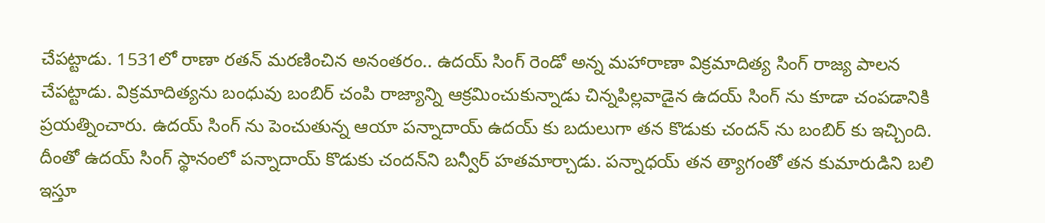చేపట్టాడు. 1531లో రాణా రతన్ మరణించిన అనంతరం.. ఉదయ్ సింగ్ రెండో అన్న మహారాణా విక్రమాదిత్య సింగ్ రాజ్య పాలన చేపట్టాడు. విక్రమాదిత్యను బంధువు బంబిర్ చంపి రాజ్యాన్ని ఆక్రమించుకున్నాడు చిన్నపిల్లవాడైన ఉదయ్ సింగ్ ను కూడా చంపడానికి ప్రయత్నించారు. ఉదయ్ సింగ్ ను పెంచుతున్న ఆయా పన్నాదాయ్ ఉదయ్ కు బదులుగా తన కొడుకు చందన్ ను బంబిర్ కు ఇచ్చింది. దీంతో ఉదయ్ సింగ్ స్థానంలో పన్నాదాయ్ కొడుకు చందన్‌ని బన్వీర్ హతమార్చాడు. పన్నాధయ్ తన త్యాగంతో తన కుమారుడిని బలి ఇస్తూ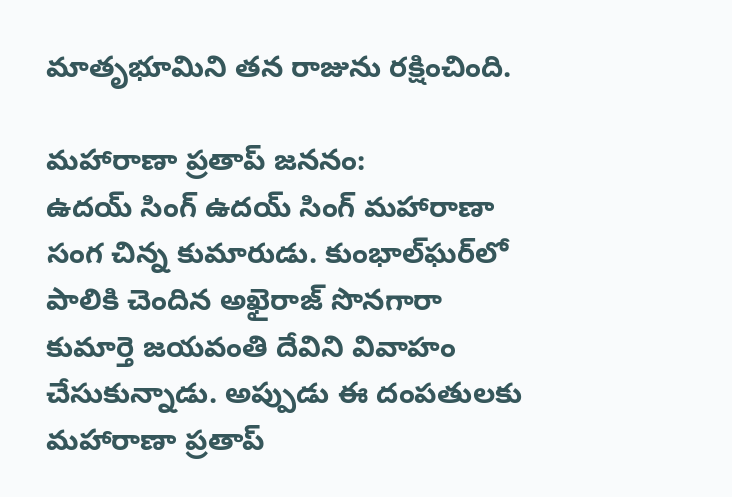మాతృభూమిని తన రాజును రక్షించింది.

మహారాణా ప్రతాప్ జననం:
ఉదయ్ సింగ్ ఉదయ్ సింగ్ మహారాణా సంగ చిన్న కుమారుడు. కుంభాల్‌ఘర్‌లో పాలికి చెందిన అఖైరాజ్ సొనగారా కుమార్తె జయవంతి దేవిని వివాహం చేసుకున్నాడు. అప్పుడు ఈ దంపతులకు మహారాణా ప్రతాప్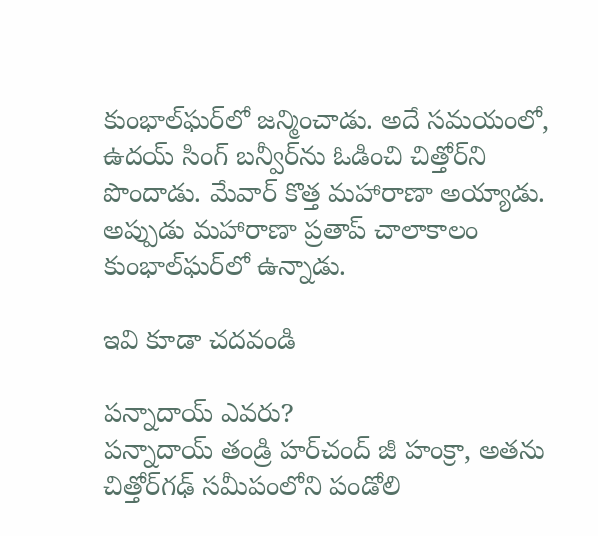కుంభాల్‌ఘర్‌లో జన్మించాడు. అదే సమయంలో, ఉదయ్ సింగ్ బన్వీర్‌ను ఓడించి చిత్తోర్‌ని పొందాడు. మేవార్ కొత్త మహారాణా అయ్యాడు. అప్పుడు మహారాణా ప్రతాప్ చాలాకాలం కుంభాల్‌ఘర్‌లో ఉన్నాడు.

ఇవి కూడా చదవండి

పన్నాదాయ్ ఎవరు?
పన్నాదాయ్ తండ్రి హర్‌చంద్ జీ హంక్రా, అతను చిత్తోర్‌గఢ్ సమీపంలోని పండోలి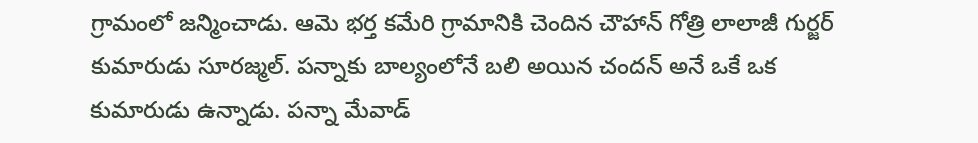గ్రామంలో జన్మించాడు. ఆమె భర్త కమేరి గ్రామానికి చెందిన చౌహాన్ గోత్రి లాలాజీ గుర్జర్ కుమారుడు సూరజ్మల్. పన్నాకు బాల్యంలోనే బలి అయిన చందన్ అనే ఒకే ఒక కుమారుడు ఉన్నాడు. పన్నా మేవాడ్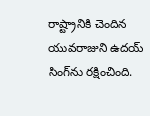రాష్ట్రానికి చెందిన యువరాజుని ఉదయ్ సింగ్‌ను రక్షించింది.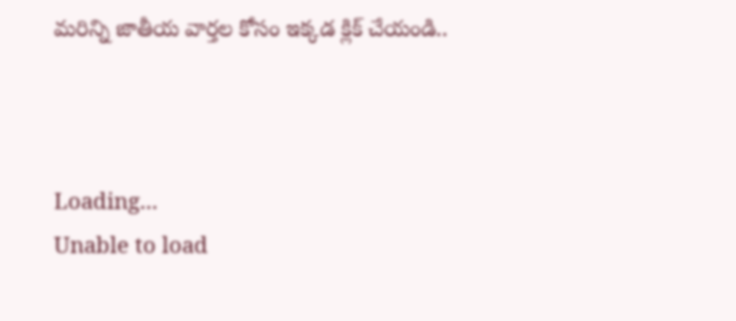మరిన్ని జాతీయ వార్తల కోసం ఇక్కడ క్లిక్ చేయండి..



Loading...
Unable to load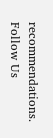recommendations.
Follow Us